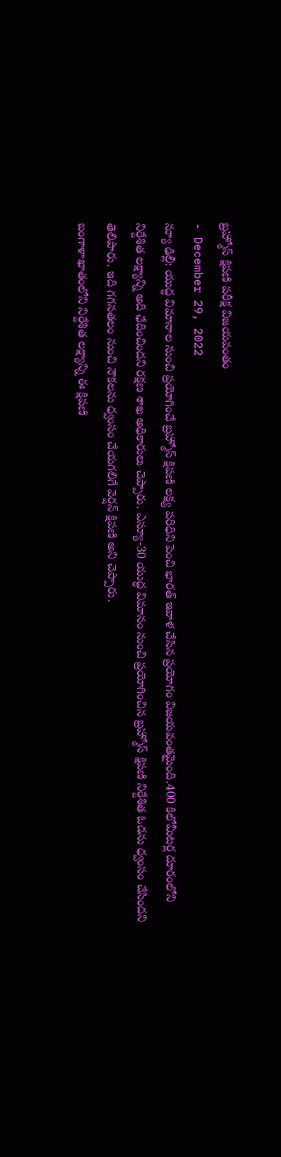బ్రహ్మోస్ క్షిపణి పరీక్ష విజయవంతం
- December 29, 2022
న్యూ ఢిల్లీ: యుద్ధ విమానాల నుంచి ప్రయోగించే బ్రహ్మోస్ క్షిపణి లక్ష్య పరిధిని పెంచి భారత్ ఇవాళ చేసిన ప్రయోగం విజయవంతమైంది.400 కిలోమీటర్ల దూరంలోని నిర్దేశిత లక్ష్యాన్ని అది ఛేదించిందని రక్షణ శాఖ అధికారులు చెప్పారు. ఎస్యూ-30 యుద్ధ విమానం నుంచి ప్రయోగించిన బ్రహ్మోస్ క్షిపణి నిర్దేశిత ఓడను ధ్వంసం చేసిందని తెలిపారు. ఇది గగనతలం నుంచి నౌకలను ధ్వంసం చేయగలిగే వెర్షన్ క్షిపణి అని చెప్పారు.
బంగాళాఖాతంలోని నిర్దేశిత లక్ష్యాన్ని ఈ క్షిపణి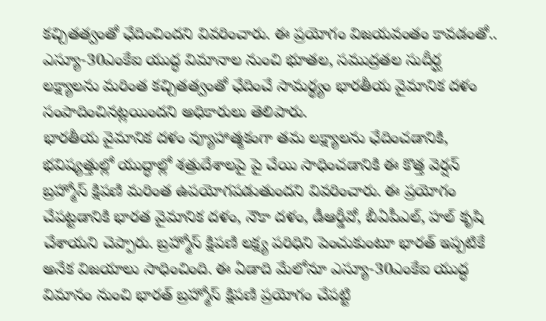కచ్చితత్వంతో ఛేదించిందని వివరించారు. ఈ ప్రయోగం విజయవంతం కావడంతో.. ఎస్యూ-30ఎంకేఐ యుద్ధ విమానాల నుంచి భూతల, సముద్రతల సుదీర్ఘ లక్ష్యాలను మరింత కచ్చితత్వంతో ఛేదించే సామర్థ్యం భారతీయ వైమానిక దళం సంపాదించినట్లయిందని అధికారులు తెలిపారు.
భారతీయ వైమానిక దళం వ్యూహాత్మకంగా తమ లక్ష్యాలను ఛేదించడానికి, భవిష్యత్తుల్లో యుద్ధాల్లో శత్రుదేశాలపై పై చేయి సాధించడానికి ఈ కొత్త వెర్షన్ బ్రహ్మోస్ క్షిపణి మరింత ఉపయోగపడుతుందని వివరించారు. ఈ ప్రయోగం చేపట్టడానికి భారత వైమానిక దళం, నౌకా దళం, డీఆర్డీవో, బీఏపీఎల్, హల్ కృషి చేశాయని చెప్పారు. బ్రహ్మోస్ క్షిపణి లక్ష్య పరిధిని పెంచుకుంటూ భారత్ ఇప్పటికే అనేక విజయాలు సాధించింది. ఈ ఏడాది మేలోనూ ఎస్యూ-30ఎంకేఐ యుద్ధ విమానం నుంచి భారత్ బ్రహ్మోస్ క్షిపణి ప్రయోగం చేపట్టి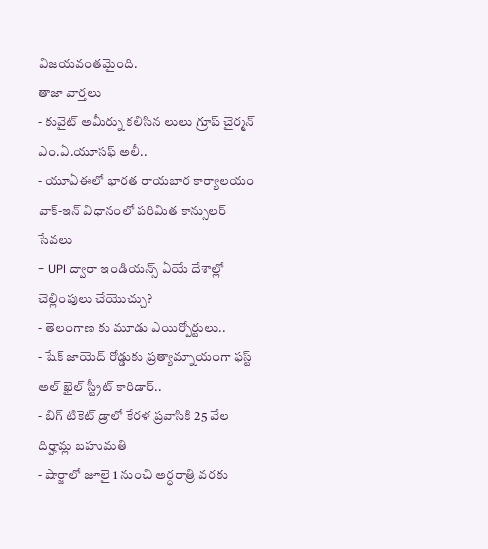విజయవంతమైంది.
తాజా వార్తలు
- కువైట్ అమీర్ను కలిసిన లులు గ్రూప్ చైర్మన్ ఎం.ఏ.యూసఫ్ అలీ..
- యూఏఈలో భారత రాయబార కార్యాలయం వాక్-ఇన్ విధానంలో పరిమిత కాన్సులర్ సేవలు
- UPI ద్వారా ఇండియన్స్ ఏయే దేశాల్లో చెల్లింపులు చేయొచ్చు?
- తెలంగాణ కు మూడు ఎయిర్పోర్టులు..
- షేక్ జాయెద్ రోడ్డుకు ప్రత్యామ్నాయంగా ఫస్ట్ అల్ ఖైల్ స్ట్రీట్ కారిడార్..
- బిగ్ టికెట్ డ్రాలో కేరళ ప్రవాసికి 25 వేల దిర్హామ్ల బహుమతి
- షార్జాలో జూలై 1 నుంచి అర్ధరాత్రి వరకు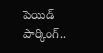పెయిడ్ పార్కింగ్..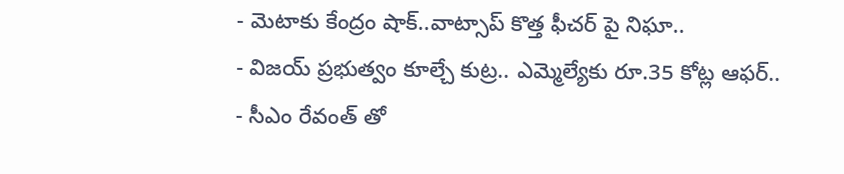- మెటాకు కేంద్రం షాక్..వాట్సాప్ కొత్త ఫీచర్ పై నిఘా..
- విజయ్ ప్రభుత్వం కూల్చే కుట్ర.. ఎమ్మెల్యేకు రూ.35 కోట్ల ఆఫర్..
- సీఎం రేవంత్ తో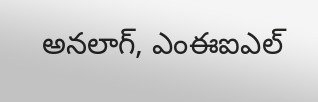అనలాగ్, ఎంఈఐఎల్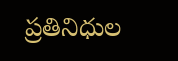ప్రతినిధుల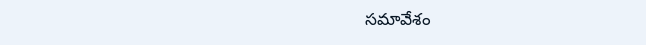సమావేశం